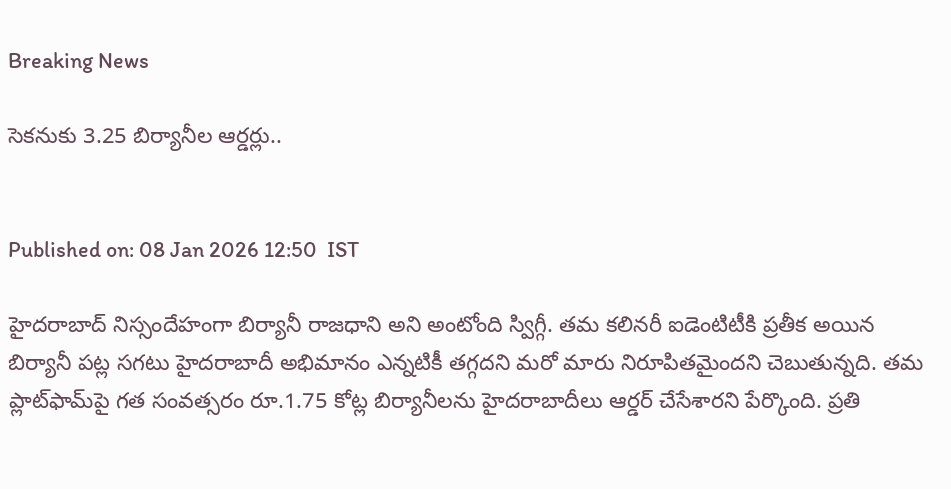Breaking News

సెకనుకు 3.25 బిర్యానీల ఆర్డర్లు..


Published on: 08 Jan 2026 12:50  IST

హైదరాబాద్‌ నిస్సందేహంగా బిర్యానీ రాజధాని అని అంటోంది స్విగ్గీ. తమ కలినరీ ఐడెంటిటీకి ప్రతీక అయిన బిర్యానీ పట్ల సగటు హైదరాబాదీ అభిమానం ఎన్నటికీ తగ్గదని మరో మారు నిరూపితమైందని చెబుతున్నది. తమ ప్లాట్‌ఫామ్‌పై గత సంవత్సరం రూ.1.75 కోట్ల బిర్యానీలను హైదరాబాదీలు ఆర్డర్‌ చేసేశారని పేర్కొంది. ప్రతి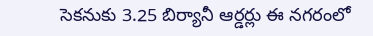సెకనుకు 3.25 బిర్యానీ ఆర్డర్లు ఈ నగరంలో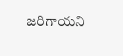జరిగాయని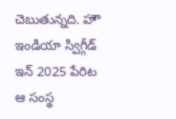చెబుతున్నది. హౌ ఇండియా స్విగ్గీడ్‌ ఇన్‌ 2025 పేరిట ఆ సంస్థ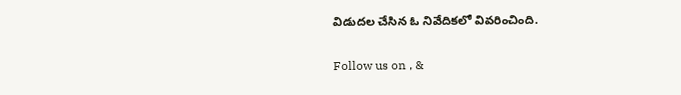విడుదల చేసిన ఓ నివేదికలో వివరించింది.

Follow us on , &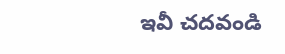ఇవీ చదవండి